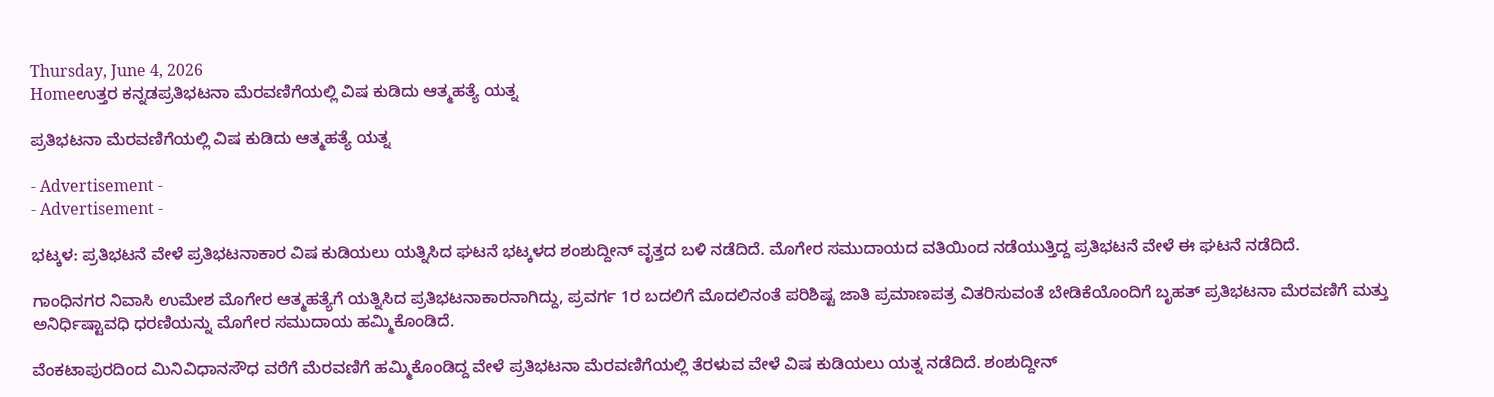Thursday, June 4, 2026
Homeಉತ್ತರ ಕನ್ನಡಪ್ರತಿಭಟನಾ ಮೆರವಣಿಗೆಯಲ್ಲಿ ವಿಷ ಕುಡಿದು ಆತ್ಮಹತ್ಯೆ ಯತ್ನ

ಪ್ರತಿಭಟನಾ ಮೆರವಣಿಗೆಯಲ್ಲಿ ವಿಷ ಕುಡಿದು ಆತ್ಮಹತ್ಯೆ ಯತ್ನ

- Advertisement -
- Advertisement -

ಭಟ್ಕಳ: ಪ್ರತಿಭಟನೆ ವೇಳೆ ಪ್ರತಿಭಟನಾಕಾರ ವಿಷ ಕುಡಿಯಲು ಯತ್ನಿಸಿದ ಘಟನೆ ಭಟ್ಕಳದ ಶಂಶುದ್ದೀನ್ ವೃತ್ತದ ಬಳಿ ನಡೆದಿದೆ. ಮೊಗೇರ ಸಮುದಾಯದ ವತಿಯಿಂದ ನಡೆಯುತ್ತಿದ್ದ ಪ್ರತಿಭಟನೆ ವೇಳೆ ಈ ಘಟನೆ ನಡೆದಿದೆ.

ಗಾಂಧಿನಗರ ನಿವಾಸಿ ಉಮೇಶ ಮೊಗೇರ ಆತ್ಮಹತ್ಯೆಗೆ ಯತ್ನಿಸಿದ ಪ್ರತಿಭಟನಾಕಾರನಾಗಿದ್ದು, ಪ್ರವರ್ಗ 1ರ ಬದಲಿಗೆ ಮೊದಲಿನಂತೆ ಪರಿಶಿಷ್ಟ ಜಾತಿ ಪ್ರಮಾಣಪತ್ರ ವಿತರಿಸುವಂತೆ ಬೇಡಿಕೆಯೊಂದಿಗೆ ಬೃಹತ್ ಪ್ರತಿಭಟನಾ ಮೆರವಣಿಗೆ ಮತ್ತು ಅನಿರ್ಧಿಷ್ಟಾವಧಿ ಧರಣಿಯನ್ನು ಮೊಗೇರ ಸಮುದಾಯ ಹಮ್ಮಿಕೊಂಡಿದೆ.

ವೆಂಕಟಾಪುರದಿಂದ ಮಿನಿವಿಧಾನಸೌಧ ವರೆಗೆ ಮೆರವಣಿಗೆ ಹಮ್ಮಿಕೊಂಡಿದ್ದ ವೇಳೆ ಪ್ರತಿಭಟನಾ ಮೆರವಣಿಗೆಯಲ್ಲಿ ತೆರಳುವ ವೇಳೆ ವಿಷ ಕುಡಿಯಲು ಯತ್ನ ನಡೆದಿದೆ. ಶಂಶುದ್ದೀನ್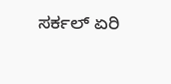ಸರ್ಕಲ್ ಏರಿ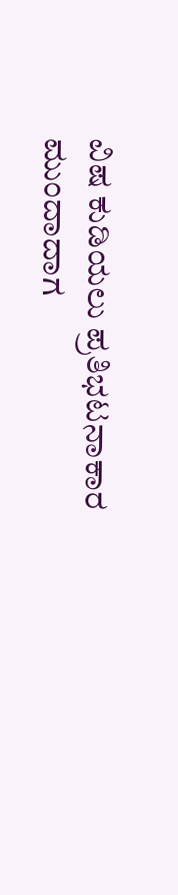ವಿಷ ಕುಡಿಯಲು ಪ್ರತಿಭಟನಾಕಾರ ಮುಂದಾದಾಗ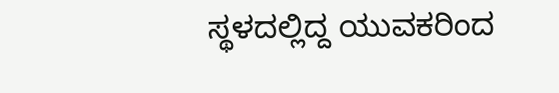ಸ್ಥಳದಲ್ಲಿದ್ದ ಯುವಕರಿಂದ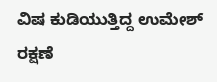ವಿಷ ಕುಡಿಯುತ್ತಿದ್ದ ಉಮೇಶ್ ರಕ್ಷಣೆ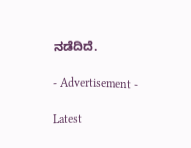ನಡೆದಿದೆ.

- Advertisement -

Latest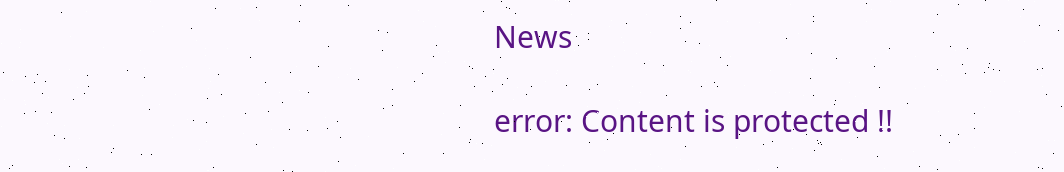News

error: Content is protected !!